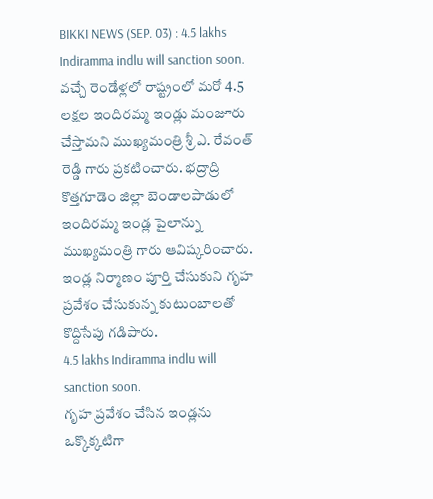BIKKI NEWS (SEP. 03) : 4.5 lakhs Indiramma indlu will sanction soon. వచ్చే రెండేళ్లలో రాష్ట్రంలో మరో 4.5 లక్షల ఇందిరమ్మ ఇండ్లు మంజూరు చేస్తామని ముఖ్యమంత్రి శ్రీ ఎ. రేవంత్ రెడ్డి గారు ప్రకటించారు. భద్రాద్రి కొత్తగూడెం జిల్లా బెండాలపాడులో ఇందిరమ్మ ఇండ్ల పైలాన్ను ముఖ్యమంత్రి గారు ఆవిష్కరించారు. ఇండ్ల నిర్మాణం పూర్తి చేసుకుని గృహ ప్రవేశం చేసుకున్న కుటుంబాలతో కొద్దిసేపు గడిపారు.
4.5 lakhs Indiramma indlu will sanction soon.
గృహ ప్రవేశం చేసిన ఇండ్లను ఒక్కొక్కటిగా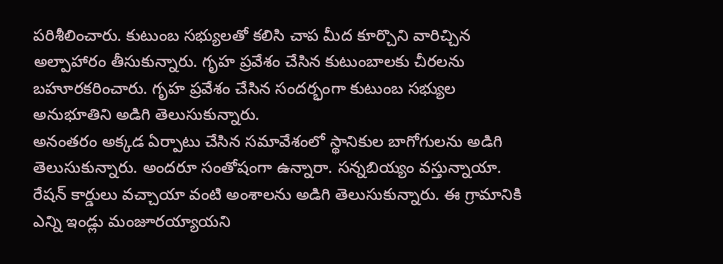పరిశీలించారు. కుటుంబ సభ్యులతో కలిసి చాప మీద కూర్చొని వారిచ్చిన అల్పాహారం తీసుకున్నారు. గృహ ప్రవేశం చేసిన కుటుంబాలకు చీరలను బహూరకరించారు. గృహ ప్రవేశం చేసిన సందర్భంగా కుటుంబ సభ్యుల అనుభూతిని అడిగి తెలుసుకున్నారు.
అనంతరం అక్కడ ఏర్పాటు చేసిన సమావేశంలో స్థానికుల బాగోగులను అడిగి తెలుసుకున్నారు. అందరూ సంతోషంగా ఉన్నారా. సన్నబియ్యం వస్తున్నాయా. రేషన్ కార్డులు వచ్చాయా వంటి అంశాలను అడిగి తెలుసుకున్నారు. ఈ గ్రామానికి ఎన్ని ఇండ్లు మంజూరయ్యాయని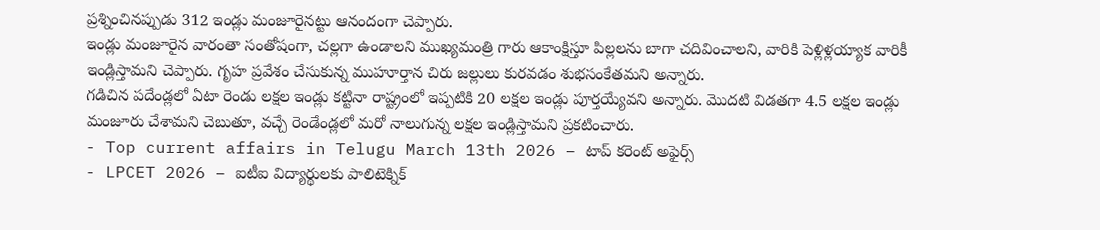ప్రశ్నించినప్పుడు 312 ఇండ్లు మంజూరైనట్టు ఆనందంగా చెప్పారు.
ఇండ్లు మంజూరైన వారంతా సంతోషంగా, చల్లగా ఉండాలని ముఖ్యమంత్రి గారు ఆకాంక్షిస్తూ పిల్లలను బాగా చదివించాలని, వారికి పెళ్లిళ్లయ్యాక వారికీ ఇండ్లిస్తామని చెప్పారు. గృహ ప్రవేశం చేసుకున్న ముహూర్తాన చిరు జల్లులు కురవడం శుభసంకేతమని అన్నారు.
గడిచిన పదేండ్లలో ఏటా రెండు లక్షల ఇండ్లు కట్టినా రాష్ట్రంలో ఇప్పటికి 20 లక్షల ఇండ్లు పూర్తయ్యేవని అన్నారు. మొదటి విడతగా 4.5 లక్షల ఇండ్లు మంజూరు చేశామని చెబుతూ, వచ్చే రెండేండ్లలో మరో నాలుగున్న లక్షల ఇండ్లిస్తామని ప్రకటించారు.
- Top current affairs in Telugu March 13th 2026 – టాప్ కరెంట్ అఫైర్స్
- LPCET 2026 – ఐటీఐ విద్యార్థులకు పాలిటెక్నిక్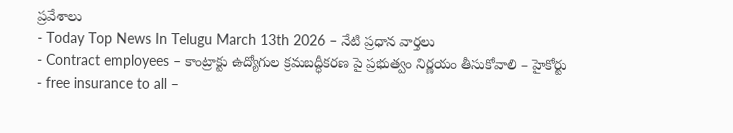ప్రవేశాలు
- Today Top News In Telugu March 13th 2026 – నేటి ప్రధాన వార్తలు
- Contract employees – కాంట్రాక్టు ఉద్యోగుల క్రమబద్ధీకరణ పై ప్రభుత్వం నిర్ణయం తీసుకోవాలి – హైకోర్టు
- free insurance to all –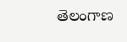తెలంగాణ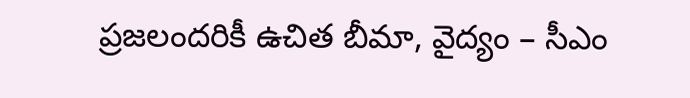ప్రజలందరికీ ఉచిత బీమా, వైద్యం – సీఎం